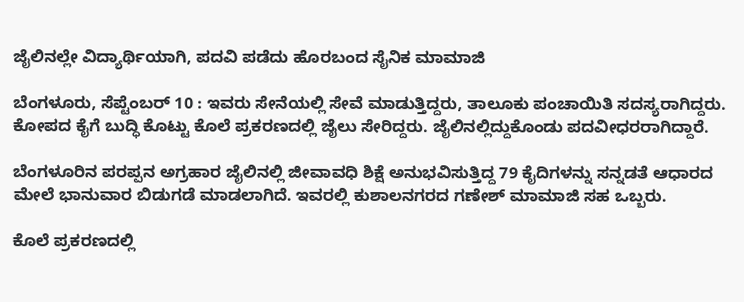ಜೈಲಿನಲ್ಲೇ ವಿದ್ಯಾರ್ಥಿಯಾಗಿ, ಪದವಿ ಪಡೆದು ಹೊರಬಂದ ಸೈನಿಕ ಮಾಮಾಜಿ

ಬೆಂಗಳೂರು, ಸೆಪ್ಟೆಂಬರ್ 10 : ಇವರು ಸೇನೆಯಲ್ಲಿ ಸೇವೆ ಮಾಡುತ್ತಿದ್ದರು, ತಾಲೂಕು ಪಂಚಾಯಿತಿ ಸದಸ್ಯರಾಗಿದ್ದರು. ಕೋಪದ ಕೈಗೆ ಬುದ್ಧಿ ಕೊಟ್ಟು ಕೊಲೆ ಪ್ರಕರಣದಲ್ಲಿ ಜೈಲು ಸೇರಿದ್ದರು. ಜೈಲಿನಲ್ಲಿದ್ದುಕೊಂಡು ಪದವೀಧರರಾಗಿದ್ದಾರೆ.

ಬೆಂಗಳೂರಿನ ಪರಪ್ಪನ ಅಗ್ರಹಾರ ಜೈಲಿನಲ್ಲಿ ಜೀವಾವಧಿ ಶಿಕ್ಷೆ ಅನುಭವಿಸುತ್ತಿದ್ದ 79 ಕೈದಿಗಳನ್ನು ಸನ್ನಡತೆ ಆಧಾರದ ಮೇಲೆ ಭಾನುವಾರ ಬಿಡುಗಡೆ ಮಾಡಲಾಗಿದೆ. ಇವರಲ್ಲಿ ಕುಶಾಲನಗರದ ಗಣೇಶ್ ಮಾಮಾಜಿ ಸಹ ಒಬ್ಬರು.

ಕೊಲೆ ಪ್ರಕರಣದಲ್ಲಿ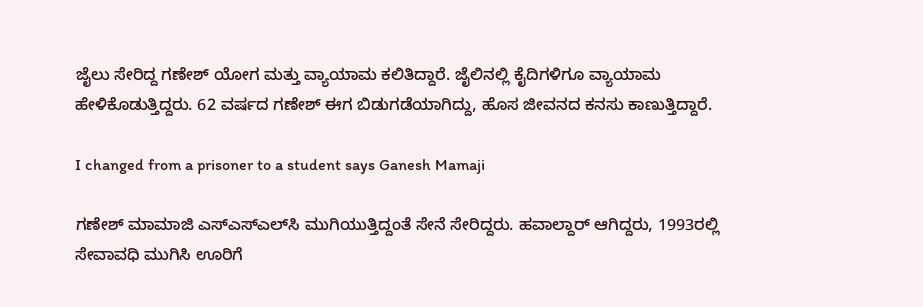ಜೈಲು ಸೇರಿದ್ದ ಗಣೇಶ್ ಯೋಗ ಮತ್ತು ವ್ಯಾಯಾಮ ಕಲಿತಿದ್ದಾರೆ. ಜೈಲಿನಲ್ಲಿ ಕೈದಿಗಳಿಗೂ ವ್ಯಾಯಾಮ ಹೇಳಿಕೊಡುತ್ತಿದ್ದರು. 62 ವರ್ಷದ ಗಣೇಶ್ ಈಗ ಬಿಡುಗಡೆಯಾಗಿದ್ದು, ಹೊಸ ಜೀವನದ ಕನಸು ಕಾಣುತ್ತಿದ್ದಾರೆ.

I changed from a prisoner to a student says Ganesh Mamaji

ಗಣೇಶ್ ಮಾಮಾಜಿ ಎಸ್‌ಎಸ್‌ಎಲ್‌ಸಿ ಮುಗಿಯುತ್ತಿದ್ದಂತೆ ಸೇನೆ ಸೇರಿದ್ದರು. ಹವಾಲ್ದಾರ್‌ ಆಗಿದ್ದರು, 1993ರಲ್ಲಿ ಸೇವಾವಧಿ ಮುಗಿಸಿ ಊರಿಗೆ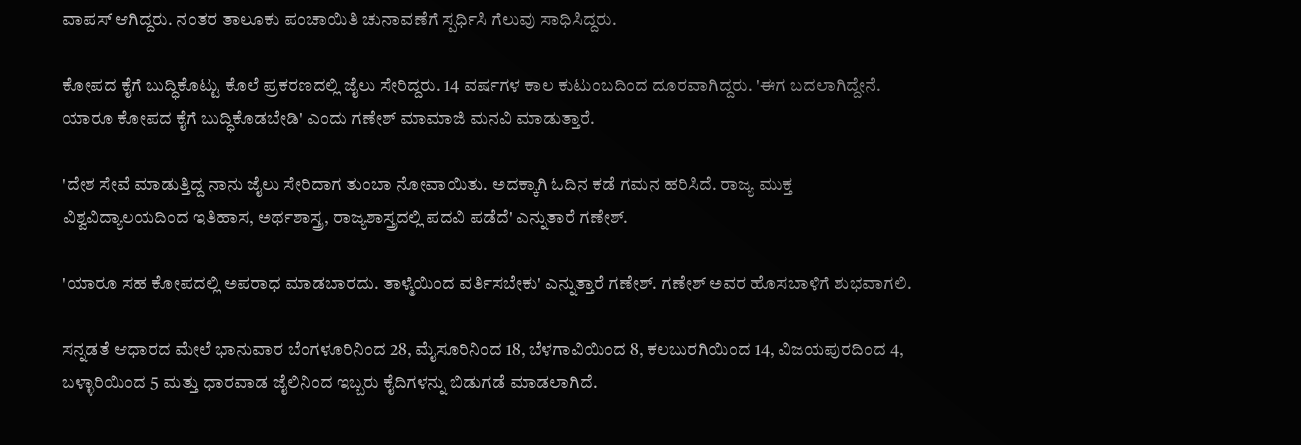ವಾಪಸ್ ಆಗಿದ್ದರು. ನಂತರ ತಾಲೂಕು ಪಂಚಾಯಿತಿ ಚುನಾವಣೆಗೆ ಸ್ಪರ್ಧಿಸಿ ಗೆಲುವು ಸಾಧಿಸಿದ್ದರು.

ಕೋಪದ ಕೈಗೆ ಬುದ್ಧಿಕೊಟ್ಟು ಕೊಲೆ ಪ್ರಕರಣದಲ್ಲಿ ಜೈಲು ಸೇರಿದ್ದರು. 14 ವರ್ಷಗಳ ಕಾಲ ಕುಟುಂಬದಿಂದ ದೂರವಾಗಿದ್ದರು. 'ಈಗ ಬದಲಾಗಿದ್ದೇನೆ. ಯಾರೂ ಕೋಪದ ಕೈಗೆ ಬುದ್ಧಿಕೊಡಬೇಡಿ' ಎಂದು ಗಣೇಶ್ ಮಾಮಾಜಿ ಮನವಿ ಮಾಡುತ್ತಾರೆ.

'ದೇಶ ಸೇವೆ ಮಾಡುತ್ತಿದ್ದ ನಾನು ಜೈಲು ಸೇರಿದಾಗ ತುಂಬಾ ನೋವಾಯಿತು. ಅದಕ್ಕಾಗಿ ಓದಿನ ಕಡೆ ಗಮನ ಹರಿಸಿದೆ. ರಾಜ್ಯ ಮುಕ್ತ ವಿಶ್ವವಿದ್ಯಾಲಯದಿಂದ ಇತಿಹಾಸ, ಅರ್ಥಶಾಸ್ತ್ರ, ರಾಜ್ಯಶಾಸ್ತ್ರದಲ್ಲಿ ಪದವಿ ಪಡೆದೆ' ಎನ್ನುತಾರೆ ಗಣೇಶ್.

'ಯಾರೂ ಸಹ ಕೋಪದಲ್ಲಿ ಅಪರಾಧ ಮಾಡಬಾರದು. ತಾಳ್ಮೆಯಿಂದ ವರ್ತಿಸಬೇಕು' ಎನ್ನುತ್ತಾರೆ ಗಣೇಶ್. ಗಣೇಶ್ ಅವರ ಹೊಸಬಾಳಿಗೆ ಶುಭವಾಗಲಿ.

ಸನ್ನಡತೆ ಆಧಾರದ ಮೇಲೆ ಭಾನುವಾರ ಬೆಂಗಳೂರಿನಿಂದ 28, ಮೈಸೂರಿನಿಂದ 18, ಬೆಳಗಾವಿಯಿಂದ 8, ಕಲಬುರಗಿಯಿಂದ 14, ವಿಜಯಪುರದಿಂದ 4, ಬಳ್ಳಾರಿಯಿಂದ 5 ಮತ್ತು ಧಾರವಾಡ ಜೈಲಿನಿಂದ ಇಬ್ಬರು ಕೈದಿಗಳನ್ನು ಬಿಡುಗಡೆ ಮಾಡಲಾಗಿದೆ.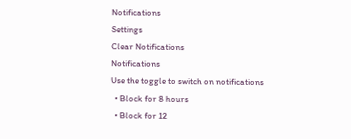Notifications
Settings
Clear Notifications
Notifications
Use the toggle to switch on notifications
  • Block for 8 hours
  • Block for 12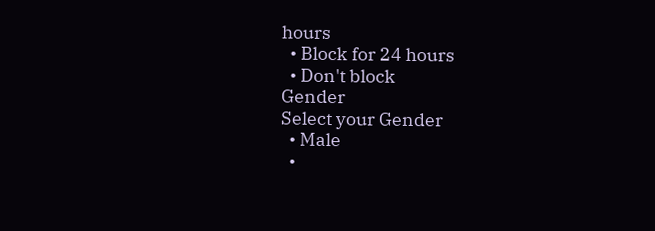hours
  • Block for 24 hours
  • Don't block
Gender
Select your Gender
  • Male
  •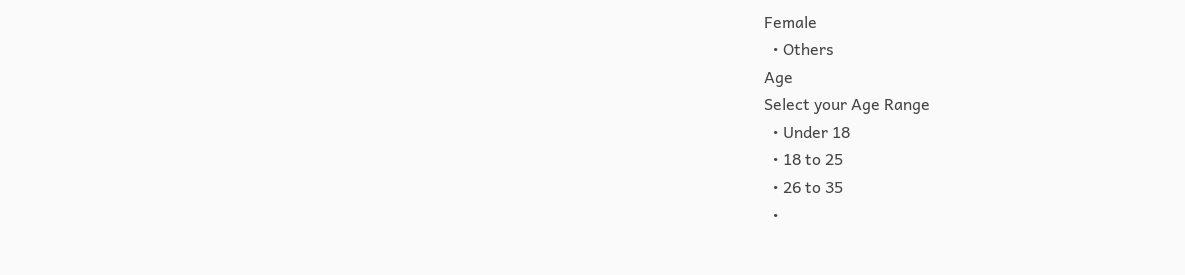Female
  • Others
Age
Select your Age Range
  • Under 18
  • 18 to 25
  • 26 to 35
  •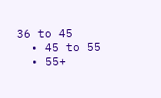36 to 45
  • 45 to 55
  • 55+